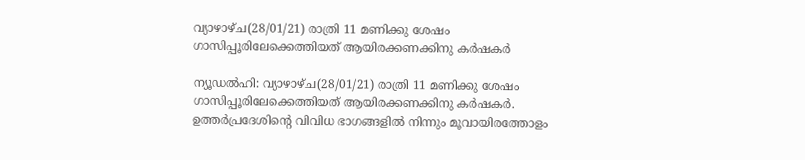വ്യാഴാഴ്ച(28/01/21) രാത്രി 11 മണിക്കു ശേഷം ഗാസിപ്പൂരിലേക്കെത്തിയത് ആയിരക്കണക്കിനു കർഷകർ

ന്യൂഡൽഹി: വ്യാഴാഴ്ച(28/01/21) രാത്രി 11 മണിക്കു ശേഷം ഗാസിപ്പൂരിലേക്കെത്തിയത് ആയിരക്കണക്കിനു കർഷകർ. ഉത്തർപ്രദേശിൻ്റെ വിവിധ ഭാഗങ്ങളിൽ നിന്നും മൂവായിരത്തോളം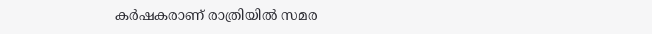കർഷകരാണ് രാത്രിയിൽ സമര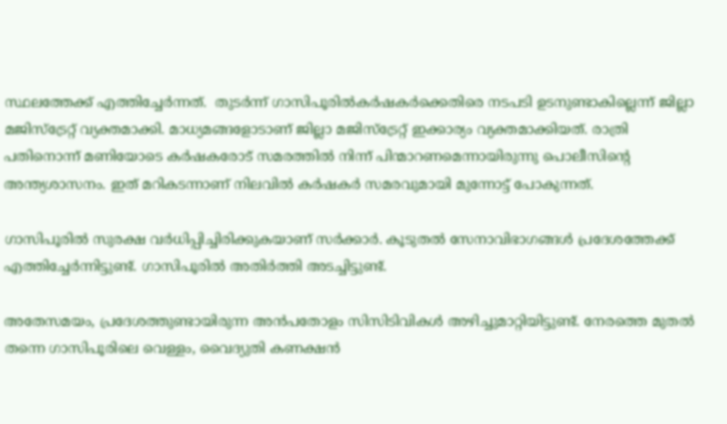സ്ഥലത്തേക്ക് എത്തിച്ചേർന്നത്.  തുടർന്ന് ഗാസിപൂരിൽകർഷകർക്കെതിരെ നടപടി ഉടനുണ്ടാകില്ലെന്ന് ജില്ലാ മജിസ്ട്രേറ്റ് വ്യക്തമാക്കി. മാധ്യമങ്ങളോടാണ് ജില്ലാ മജിസ്ട്രേറ്റ് ഇക്കാര്യം വ്യക്തമാക്കിയത്. രാത്രി പതിനൊന്ന് മണിയോടെ കർഷകരോട് സമരത്തിൽ നിന്ന് പിന്മാറണമെന്നായിരുന്നു പൊലീസിന്റെ അന്ത്യശാസനം. ഇത് മറികടന്നാണ് നിലവിൽ കർഷകർ സമരവുമായി മുന്നോട്ട് പോകുന്നത്.

ഗാസിപൂരിൽ സുരക്ഷ വർധിപ്പിച്ചിരിക്കുകയാണ് സർക്കാർ. കൂടുതൽ സേനാവിഭാഗങ്ങൾ പ്രദേശത്തേക്ക് എത്തിച്ചേർന്നിട്ടുണ്ട്. ഗാസിപൂരിൽ അതിർത്തി അടച്ചിട്ടുണ്ട്.

അതേസമയം, പ്രദേശത്തുണ്ടായിരുന്ന അൻപതോളം സിസിടിവികൾ അഴിച്ചുമാറ്റിയിട്ടുണ്ട്. നേരത്തെ മുതൽ തന്നെ ഗാസിപൂരിലെ വെള്ളം, വൈദ്യുതി കണക്ഷൻ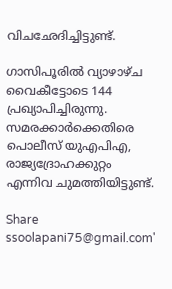വിചഛേദിച്ചിട്ടുണ്ട്.

ഗാസിപൂരിൽ വ്യാഴാഴ്ച വൈകീട്ടോടെ 144 പ്രഖ്യാപിച്ചിരുന്നു. സമരക്കാർക്കെതിരെ പൊലീസ് യുഎപിഎ, രാജ്യദ്രോഹക്കുറ്റം എന്നിവ ചുമത്തിയിട്ടുണ്ട്.

Share
ssoolapani75@gmail.com'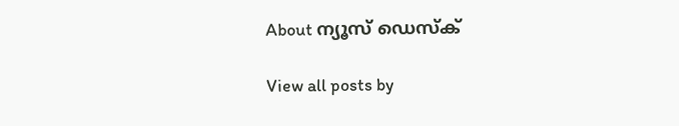About ന്യൂസ് ഡെസ്ക്

View all posts by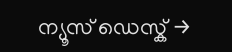ന്യൂസ് ഡെസ്ക് →